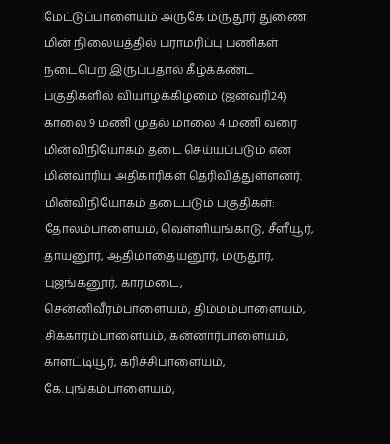மேட்டுப்பாளையம் அருகே மருதூர் துணை மின் நிலையத்தில் பராமரிப்பு பணிகள் நடைபெற இருப்பதால் கீழ்க்கண்ட பகுதிகளில் வியாழக்கிழமை (ஜனவரி24) காலை 9 மணி முதல் மாலை 4 மணி வரை மின்விநியோகம் தடை செய்யப்படும் என மின்வாரிய அதிகாரிகள் தெரிவித்துள்ளனர்.
மின்விநியோகம் தடைபடும் பகுதிகள்:
தோலம்பாளையம், வெள்ளியங்காடு, சீளீயூர், தாயனூர், ஆதிமாதையனூர், மருதூர், புஜங்கனூர், காரமடை, சென்னிவீரம்பாளையம், திம்மம்பாளையம், சிக்காரம்பாளையம், கன்னார்பாளையம், காளட்டியூர், கரிச்சிபாளையம், கே.புங்கம்பாளையம்,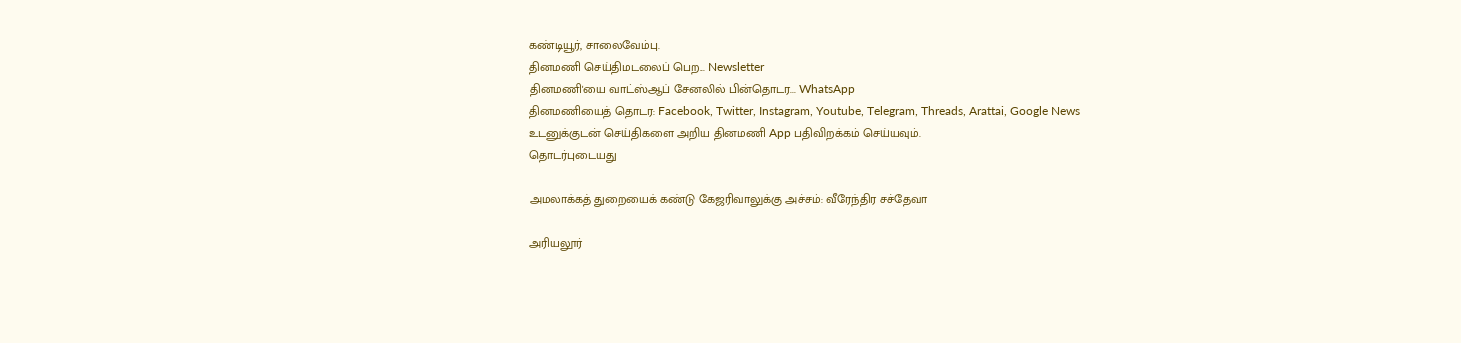கண்டியூர், சாலைவேம்பு.
தினமணி செய்திமடலைப் பெற... Newsletter
தினமணி'யை வாட்ஸ்ஆப் சேனலில் பின்தொடர... WhatsApp
தினமணியைத் தொடர: Facebook, Twitter, Instagram, Youtube, Telegram, Threads, Arattai, Google News
உடனுக்குடன் செய்திகளை அறிய தினமணி App பதிவிறக்கம் செய்யவும்.
தொடர்புடையது

அமலாக்கத் துறையைக் கண்டு கேஜரிவாலுக்கு அச்சம்: வீரேந்திர சச்தேவா

அரியலூர்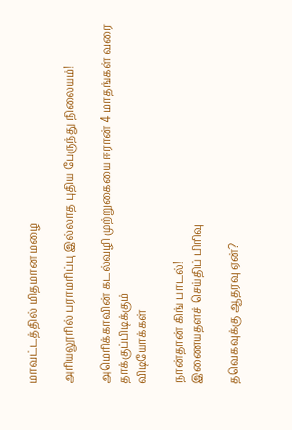மாவட்டத்தில் மிதமான மழை

அரியலூரில் பராமரிப்பு இல்லாத புதிய பேருந்து நிலையம்!

அமெரிக்காவின் கடல்வழி முற்றுகையை ஈரான் 4 மாதங்கள் வரை தாக்குப்பிடிக்கும்
விடியோக்கள்

நான்தான் கிங் பாடல்!
இணையதளச் செய்திப் பிரிவு

தவெகவுக்கு ஆதரவு ஏன்?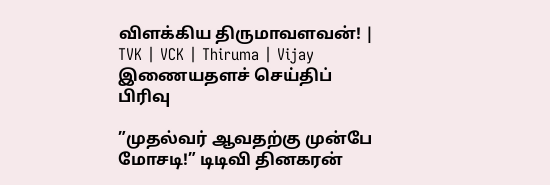விளக்கிய திருமாவளவன்! | TVK | VCK | Thiruma | Vijay
இணையதளச் செய்திப் பிரிவு

”முதல்வர் ஆவதற்கு முன்பே மோசடி!” டிடிவி தினகரன்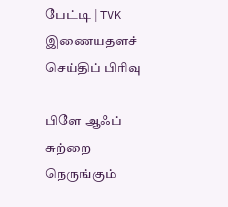பேட்டி | TVK
இணையதளச் செய்திப் பிரிவு

பிளே ஆஃப் சுற்றை நெருங்கும்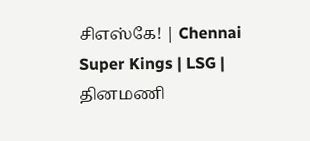சிஎஸ்கே! | Chennai Super Kings | LSG |
தினமணி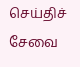செய்திச் சேவை